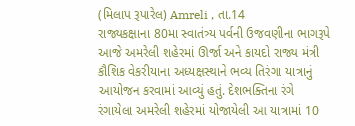(મિલાપ રૂપારેલ) Amreli , તા.14
રાજ્યકક્ષાના 80મા સ્વાતંત્ર્ય પર્વની ઉજવણીના ભાગરૂપે આજે અમરેલી શહેરમાં ઊર્જા અને કાયદો રાજ્ય મંત્રી કૌશિક વેકરીયાના અધ્યક્ષસ્થાને ભવ્ય તિરંગા યાત્રાનું આયોજન કરવામાં આવ્યું હતું. દેશભક્તિના રંગે રંગાયેલા અમરેલી શહેરમાં યોજાયેલી આ યાત્રામાં 10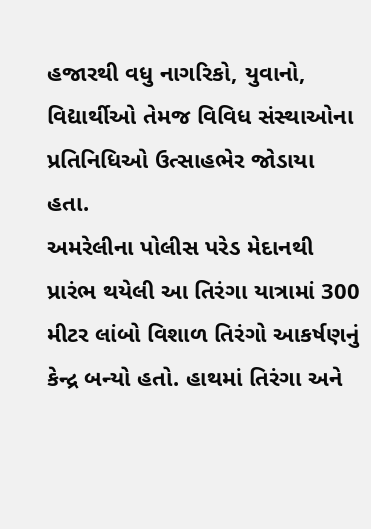હજારથી વધુ નાગરિકો, યુવાનો, વિદ્યાર્થીઓ તેમજ વિવિધ સંસ્થાઓના પ્રતિનિધિઓ ઉત્સાહભેર જોડાયા હતા.
અમરેલીના પોલીસ પરેડ મેદાનથી પ્રારંભ થયેલી આ તિરંગા યાત્રામાં 300 મીટર લાંબો વિશાળ તિરંગો આકર્ષણનું કેન્દ્ર બન્યો હતો. હાથમાં તિરંગા અને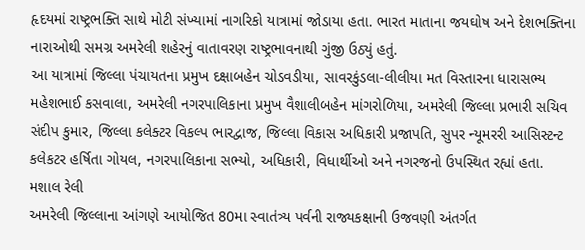હૃદયમાં રાષ્ટ્રભક્તિ સાથે મોટી સંખ્યામાં નાગરિકો યાત્રામાં જોડાયા હતા. ભારત માતાના જયઘોષ અને દેશભક્તિના નારાઓથી સમગ્ર અમરેલી શહેરનું વાતાવરણ રાષ્ટ્રભાવનાથી ગુંજી ઉઠ્યું હતું.
આ યાત્રામાં જિલ્લા પંચાયતના પ્રમુખ દક્ષાબહેન ચોડવડીયા, સાવરકુંડલા-લીલીયા મત વિસ્તારના ધારાસભ્ય મહેશભાઈ કસવાલા, અમરેલી નગરપાલિકાના પ્રમુખ વૈશાલીબહેન માંગરોળિયા, અમરેલી જિલ્લા પ્રભારી સચિવ સંદીપ કુમાર, જિલ્લા કલેક્ટર વિકલ્પ ભારદ્વાજ, જિલ્લા વિકાસ અધિકારી પ્રજાપતિ, સુપર ન્યૂમરરી આસિસ્ટન્ટ કલેકટર હર્ષિતા ગોયલ, નગરપાલિકાના સભ્યો, અધિકારી, વિધાર્થીઓ અને નગરજનો ઉપસ્થિત રહ્યાં હતા.
મશાલ રેલી
અમરેલી જિલ્લાના આંગણે આયોજિત 80મા સ્વાતંત્ર્ય પર્વની રાજ્યકક્ષાની ઉજવણી અંતર્ગત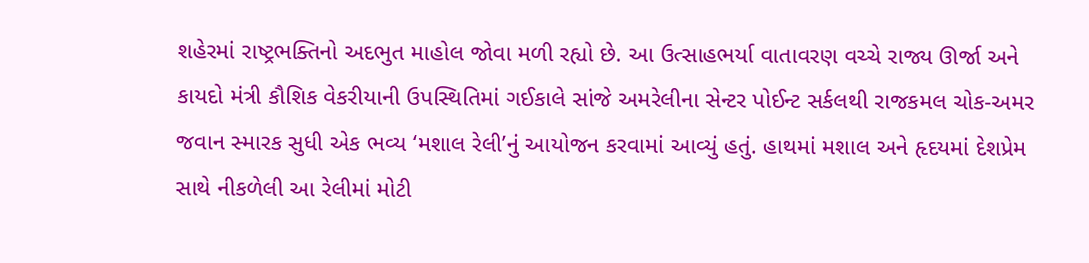શહેરમાં રાષ્ટ્રભક્તિનો અદભુત માહોલ જોવા મળી રહ્યો છે. આ ઉત્સાહભર્યા વાતાવરણ વચ્ચે રાજ્ય ઊર્જા અને કાયદો મંત્રી કૌશિક વેકરીયાની ઉપસ્થિતિમાં ગઈકાલે સાંજે અમરેલીના સેન્ટર પોઈન્ટ સર્કલથી રાજકમલ ચોક-અમર જવાન સ્મારક સુધી એક ભવ્ય ‘મશાલ રેલી’નું આયોજન કરવામાં આવ્યું હતું. હાથમાં મશાલ અને હૃદયમાં દેશપ્રેમ સાથે નીકળેલી આ રેલીમાં મોટી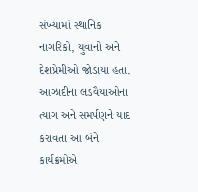સંખ્યામાં સ્થાનિક નાગરિકો, યુવાનો અને દેશપ્રેમીઓ જોડાયા હતા.
આઝાદીના લડવૈયાઓના ત્યાગ અને સમર્પણને યાદ કરાવતા આ બંને કાર્યક્રમોએ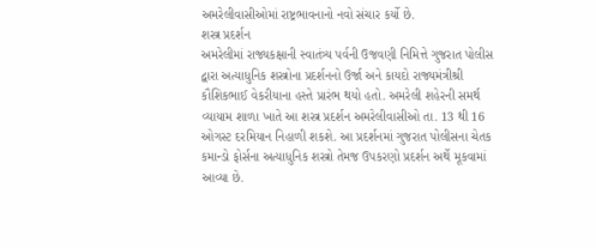અમરેલીવાસીઓમાં રાષ્ટ્રભાવનાનો નવો સંચાર કર્યો છે.
શસ્ત્ર પ્રદર્શન
અમરેલીમાં રાજ્યકક્ષાની સ્વાતંત્ર્ય પર્વની ઉજવણી નિમિત્તે ગુજરાત પોલીસ દ્વારા અત્યાધુનિક શસ્ત્રોના પ્રદર્શનનો ઉર્જા અને કાયદો રાજ્યમંત્રીશ્રી કૌશિકભાઈ વેકરીયાના હસ્તે પ્રારંભ થયો હતો. અમરેલી શહેરની સમર્થ વ્યાયામ શાળા ખાતે આ શસ્ત્ર પ્રદર્શન અમરેલીવાસીઓ તા. 13 થી 16 ઓગસ્ટ દરમિયાન નિહાળી શકશે. આ પ્રદર્શનમાં ગુજરાત પોલીસના ચેતક કમાન્ડો ફોર્સના અત્યાધુનિક શસ્ત્રો તેમજ ઉપકરણો પ્રદર્શન અર્થે મૂકવામાં આવ્યા છે.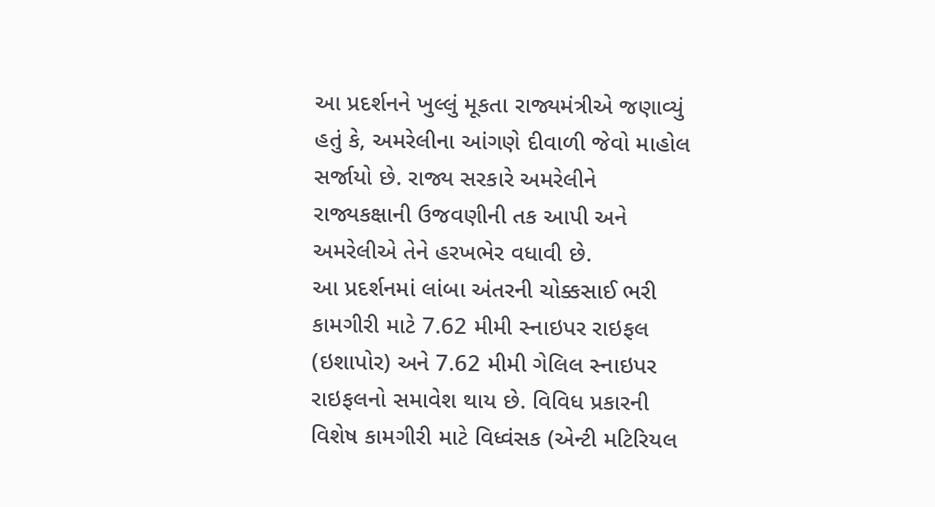આ પ્રદર્શનને ખુલ્લું મૂકતા રાજ્યમંત્રીએ જણાવ્યું હતું કે, અમરેલીના આંગણે દીવાળી જેવો માહોલ સર્જાયો છે. રાજ્ય સરકારે અમરેલીને રાજ્યકક્ષાની ઉજવણીની તક આપી અને અમરેલીએ તેને હરખભેર વધાવી છે.
આ પ્રદર્શનમાં લાંબા અંતરની ચોક્કસાઈ ભરી કામગીરી માટે 7.62 મીમી સ્નાઇપર રાઇફલ (ઇશાપોર) અને 7.62 મીમી ગેલિલ સ્નાઇપર રાઇફલનો સમાવેશ થાય છે. વિવિધ પ્રકારની વિશેષ કામગીરી માટે વિધ્વંસક (એન્ટી મટિરિયલ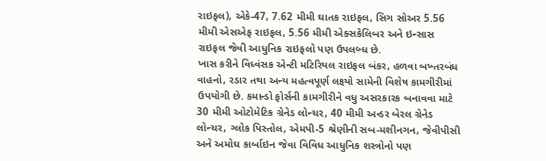રાઇફલ), એકે-47, 7.62 મીમી ઘાતક રાઇફલ, સિગ સોઅર 5.56 મીમી એસએફ રાઇફલ, 5.56 મીમી એક્સકેલિબર અને ઇન્સાસ રાઇફલ જેવી આધુનિક રાઇફલો પણ ઉપલબ્ધ છે.
ખાસ કરીને વિધ્વંસક એન્ટી મટિરિયલ રાઇફલ બંકર, હળવા બખ્તરબંધ વાહનો, રડાર તથા અન્ય મહત્વપૂર્ણ લક્ષ્યો સામેની વિશેષ કામગીરીમાં ઉપયોગી છે. કમાન્ડો ફોર્સની કામગીરીને વધુ અસરકારક બનાવવા માટે 30 મીમી ઓટોમેટિક ગ્રેનેડ લોન્ચર, 40 મીમી અન્ડર બેરલ ગ્રેનેડ લોન્ચર, ગ્લોક પિસ્તોલ, એમપી-5 શ્રેણીની સબ-મશીનગન, જેવીપીસી અને અમોઘ કાર્બાઇન જેવા વિવિધ આધુનિક શસ્ત્રોનો પણ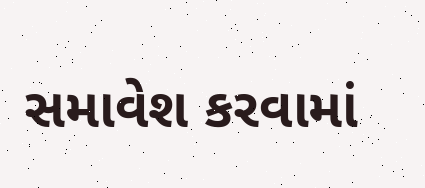સમાવેશ કરવામાં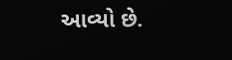આવ્યો છે.